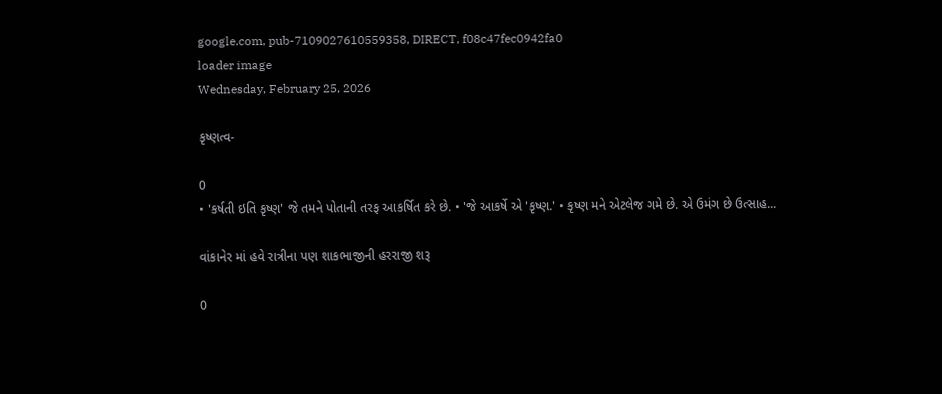google.com, pub-7109027610559358, DIRECT, f08c47fec0942fa0
loader image
Wednesday, February 25, 2026

કૃષ્ણત્વ-

0
• 'કર્ષતી ઇતિ કૃષ્ણ' જે તમને પોતાની તરફ આકર્ષિત કરે છે. • 'જે આકર્ષે એ 'કૃષ્ણ.' • કૃષ્ણ મને એટલેજ ગમે છે. એ ઉમંગ છે ઉત્સાહ...

વાંકાનેર માં હવે રાત્રીના પણ શાકભાજીની હરરાજી શરૂ

0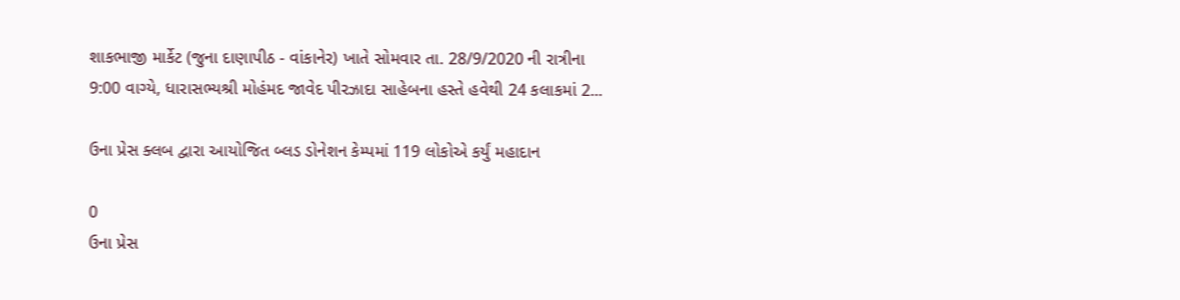શાકભાજી માર્કેટ (જુના દાણાપીઠ - વાંકાનેર) ખાતે સોમવાર તા. 28/9/2020 ની રાત્રીના 9:00 વાગ્યે, ધારાસભ્યશ્રી મોહંમદ જાવેદ પીરઝાદા સાહેબના હસ્તે હવેથી 24 કલાકમાં 2...

ઉના પ્રેસ ક્લબ દ્વારા આયોજિત બ્લડ ડોનેશન કેમ્પમાં 119 લોકોએ કર્યું મહાદાન

0
ઉના પ્રેસ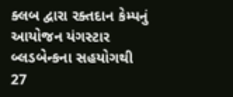ક્લબ દ્વારા રક્તદાન કેમ્પનું આયોજન યંગસ્ટાર બ્લડબેન્કના સહયોગથી 27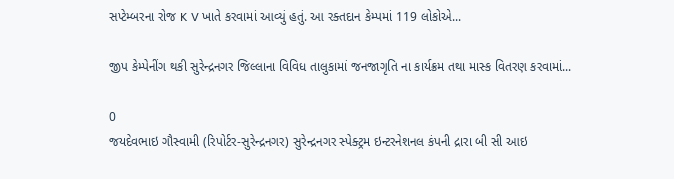સપ્ટેમ્બરના રોજ K V ખાતે કરવામાં આવ્યું હતું. આ રક્તદાન કેમ્પમાં 119 લોકોએ...

જીપ કેમ્પેનીંગ થકી સુરેન્દ્રનગર જિલ્લાના વિવિધ તાલુકામાં જનજાગૃતિ ના કાર્યક્રમ તથા માસ્ક વિતરણ કરવામાં...

0
જયદેવભાઇ ગૌસ્વામી (રિપોર્ટર-સુરેન્દ્રનગર) સુરેન્દ્રનગર સ્પેક્ટ્રમ ઇન્ટરનેશનલ કંપની દ્રારા બી સી આઇ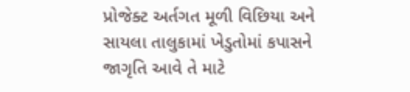પ્રોજેક્ટ અર્તગત મૂળી વિછિયા અને સાયલા તાલુકામાં ખેડુતોમાં કપાસને જાગૃતિ આવે તે માટે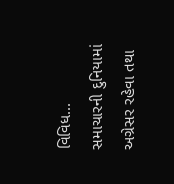વિવિધ...
સમાચારની દુનિયામાં અગ્રેસર રહેવા તથા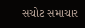સચોટ સમાચાર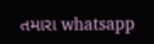તમારા whatsapp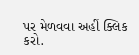પર મેળવવા અહીં ક્લિક કરો.